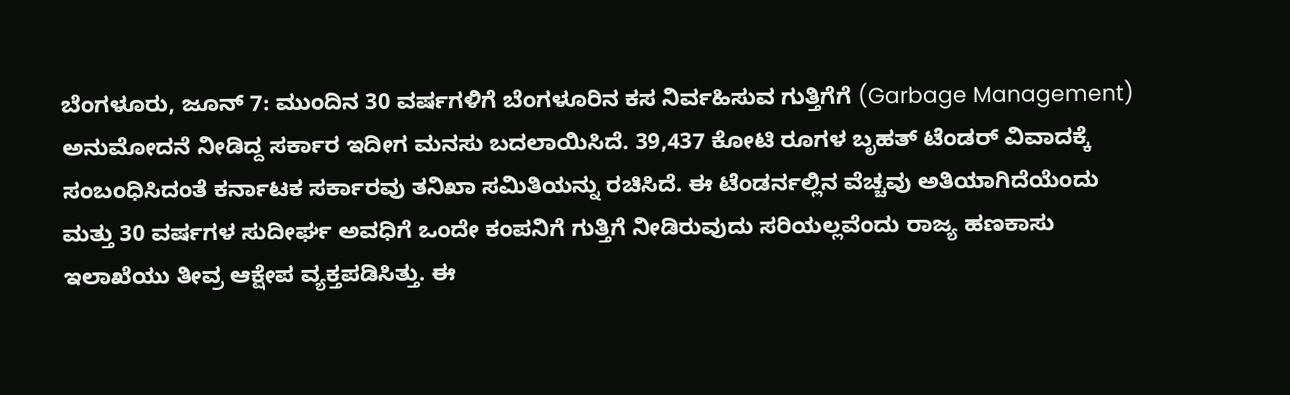ಬೆಂಗಳೂರು, ಜೂನ್ 7: ಮುಂದಿನ 30 ವರ್ಷಗಳಿಗೆ ಬೆಂಗಳೂರಿನ ಕಸ ನಿರ್ವಹಿಸುವ ಗುತ್ತಿಗೆಗೆ (Garbage Management) ಅನುಮೋದನೆ ನೀಡಿದ್ದ ಸರ್ಕಾರ ಇದೀಗ ಮನಸು ಬದಲಾಯಿಸಿದೆ. 39,437 ಕೋಟಿ ರೂಗಳ ಬೃಹತ್ ಟೆಂಡರ್ ವಿವಾದಕ್ಕೆ ಸಂಬಂಧಿಸಿದಂತೆ ಕರ್ನಾಟಕ ಸರ್ಕಾರವು ತನಿಖಾ ಸಮಿತಿಯನ್ನು ರಚಿಸಿದೆ. ಈ ಟೆಂಡರ್ನಲ್ಲಿನ ವೆಚ್ಚವು ಅತಿಯಾಗಿದೆಯೆಂದು ಮತ್ತು 30 ವರ್ಷಗಳ ಸುದೀರ್ಘ ಅವಧಿಗೆ ಒಂದೇ ಕಂಪನಿಗೆ ಗುತ್ತಿಗೆ ನೀಡಿರುವುದು ಸರಿಯಲ್ಲವೆಂದು ರಾಜ್ಯ ಹಣಕಾಸು ಇಲಾಖೆಯು ತೀವ್ರ ಆಕ್ಷೇಪ ವ್ಯಕ್ತಪಡಿಸಿತ್ತು. ಈ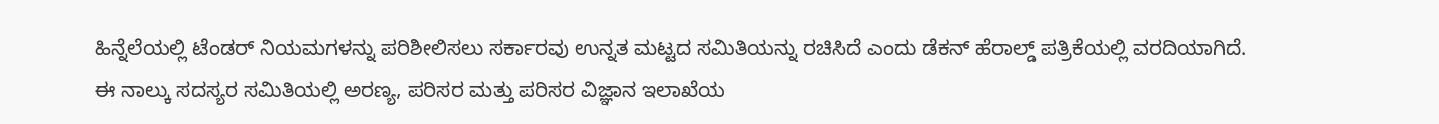ಹಿನ್ನೆಲೆಯಲ್ಲಿ ಟೆಂಡರ್ ನಿಯಮಗಳನ್ನು ಪರಿಶೀಲಿಸಲು ಸರ್ಕಾರವು ಉನ್ನತ ಮಟ್ಟದ ಸಮಿತಿಯನ್ನು ರಚಿಸಿದೆ ಎಂದು ಡೆಕನ್ ಹೆರಾಲ್ಡ್ ಪತ್ರಿಕೆಯಲ್ಲಿ ವರದಿಯಾಗಿದೆ.
ಈ ನಾಲ್ಕು ಸದಸ್ಯರ ಸಮಿತಿಯಲ್ಲಿ ಅರಣ್ಯ, ಪರಿಸರ ಮತ್ತು ಪರಿಸರ ವಿಜ್ಞಾನ ಇಲಾಖೆಯ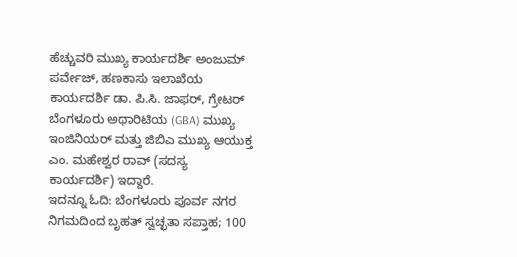ಹೆಚ್ಚುವರಿ ಮುಖ್ಯ ಕಾರ್ಯದರ್ಶಿ ಅಂಜುಮ್ ಪರ್ವೇಜ್, ಹಣಕಾಸು ಇಲಾಖೆಯ ಕಾರ್ಯದರ್ಶಿ ಡಾ. ಪಿ.ಸಿ. ಜಾಫರ್, ಗ್ರೇಟರ್ ಬೆಂಗಳೂರು ಅಥಾರಿಟಿಯ (GBA) ಮುಖ್ಯ ಇಂಜಿನಿಯರ್ ಮತ್ತು ಜಿಬಿಎ ಮುಖ್ಯ ಆಯುಕ್ತ ಎಂ. ಮಹೇಶ್ವರ ರಾವ್ (ಸದಸ್ಯ ಕಾರ್ಯದರ್ಶಿ) ಇದ್ದಾರೆ.
ಇದನ್ನೂ ಓದಿ: ಬೆಂಗಳೂರು ಪೂರ್ವ ನಗರ ನಿಗಮದಿಂದ ಬೃಹತ್ ಸ್ವಚ್ಛತಾ ಸಪ್ತಾಹ; 100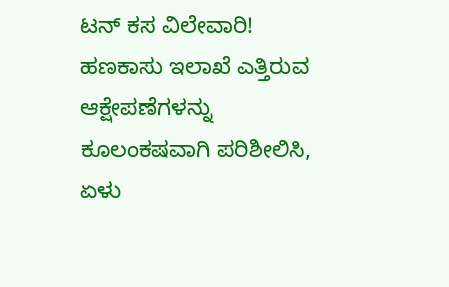ಟನ್ ಕಸ ವಿಲೇವಾರಿ!
ಹಣಕಾಸು ಇಲಾಖೆ ಎತ್ತಿರುವ ಆಕ್ಷೇಪಣೆಗಳನ್ನು ಕೂಲಂಕಷವಾಗಿ ಪರಿಶೀಲಿಸಿ, ಏಳು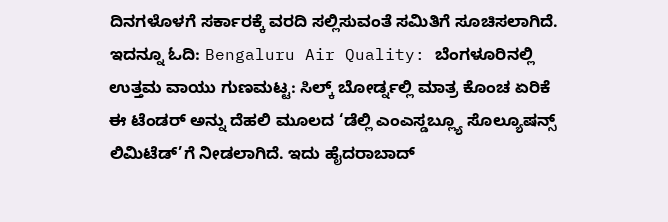ದಿನಗಳೊಳಗೆ ಸರ್ಕಾರಕ್ಕೆ ವರದಿ ಸಲ್ಲಿಸುವಂತೆ ಸಮಿತಿಗೆ ಸೂಚಿಸಲಾಗಿದೆ.
ಇದನ್ನೂ ಓದಿ: Bengaluru Air Quality: ಬೆಂಗಳೂರಿನಲ್ಲಿ ಉತ್ತಮ ವಾಯು ಗುಣಮಟ್ಟ: ಸಿಲ್ಕ್ ಬೋರ್ಡ್ನಲ್ಲಿ ಮಾತ್ರ ಕೊಂಚ ಏರಿಕೆ
ಈ ಟೆಂಡರ್ ಅನ್ನು ದೆಹಲಿ ಮೂಲದ ‘ಡೆಲ್ಲಿ ಎಂಎಸ್ಡಬ್ಲ್ಯೂ ಸೊಲ್ಯೂಷನ್ಸ್ ಲಿಮಿಟೆಡ್’ಗೆ ನೀಡಲಾಗಿದೆ. ಇದು ಹೈದರಾಬಾದ್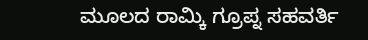ಮೂಲದ ರಾಮ್ಕಿ ಗ್ರೂಪ್ನ ಸಹವರ್ತಿ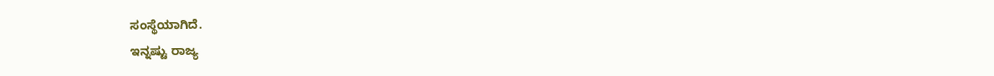ಸಂಸ್ಥೆಯಾಗಿದೆ.
ಇನ್ನಷ್ಟು ರಾಜ್ಯ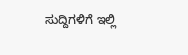ಸುದ್ದಿಗಳಿಗೆ ಇಲ್ಲಿ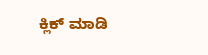ಕ್ಲಿಕ್ ಮಾಡಿ